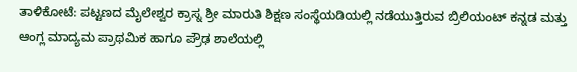ತಾಳಿಕೋಟೆ: ಪಟ್ಟಣದ ಮೈಲೇಶ್ವರ ಕ್ರಾಸ್ನ ಶ್ರೀ ಮಾರುತಿ ಶಿಕ್ಷಣ ಸಂಸ್ಥೆಯಡಿಯಲ್ಲಿ ನಡೆಯುತ್ತಿರುವ ಬ್ರಿಲಿಯಂಟ್ ಕನ್ನಡ ಮತ್ತು ಆಂಗ್ಲ ಮಾದ್ಯಮ ಪ್ರಾಥಮಿಕ ಹಾಗೂ ಪ್ರೌಢ ಶಾಲೆಯಲ್ಲಿ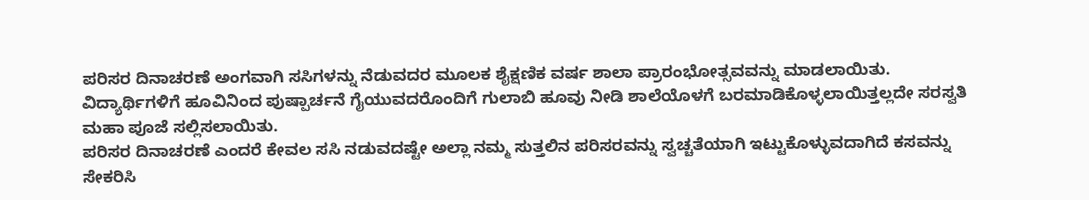ಪರಿಸರ ದಿನಾಚರಣೆ ಅಂಗವಾಗಿ ಸಸಿಗಳನ್ನು ನೆಡುವದರ ಮೂಲಕ ಶೈಕ್ಷಣಿಕ ವರ್ಷ ಶಾಲಾ ಪ್ರಾರಂಭೋತ್ಸವವನ್ನು ಮಾಡಲಾಯಿತು.
ವಿದ್ಯಾರ್ಥಿಗಳಿಗೆ ಹೂವಿನಿಂದ ಪುಷ್ಪಾರ್ಚನೆ ಗೈಯುವದರೊಂದಿಗೆ ಗುಲಾಬಿ ಹೂವು ನೀಡಿ ಶಾಲೆಯೊಳಗೆ ಬರಮಾಡಿಕೊಳ್ಳಲಾಯಿತ್ತಲ್ಲದೇ ಸರಸ್ವತಿ ಮಹಾ ಪೂಜೆ ಸಲ್ಲಿಸಲಾಯಿತು.
ಪರಿಸರ ದಿನಾಚರಣೆ ಎಂದರೆ ಕೇವಲ ಸಸಿ ನಡುವದಷ್ಟೇ ಅಲ್ಲಾ ನಮ್ಮ ಸುತ್ತಲಿನ ಪರಿಸರವನ್ನು ಸ್ವಚ್ಚತೆಯಾಗಿ ಇಟ್ಟುಕೊಳ್ಳುವದಾಗಿದೆ ಕಸವನ್ನು ಸೇಕರಿಸಿ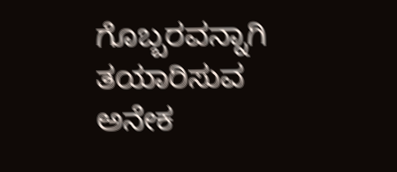ಗೊಬ್ಬರವನ್ನಾಗಿ ತಯಾರಿಸುವ ಅನೇಕ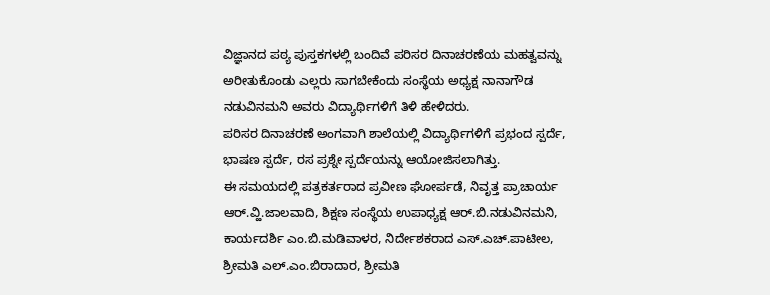ವಿಜ್ಞಾನದ ಪಠ್ಯ ಪುಸ್ತಕಗಳಲ್ಲಿ ಬಂದಿವೆ ಪರಿಸರ ದಿನಾಚರಣೆಯ ಮಹತ್ವವನ್ನು ಅರೀತುಕೊಂಡು ಎಲ್ಲರು ಸಾಗಬೇಕೆಂದು ಸಂಸ್ಥೆಯ ಅಧ್ಯಕ್ಷ ನಾನಾಗೌಡ ನಡುವಿನಮನಿ ಅವರು ವಿದ್ಯಾರ್ಥಿಗಳಿಗೆ ತಿಳಿ ಹೇಳಿದರು.
ಪರಿಸರ ದಿನಾಚರಣೆ ಅಂಗವಾಗಿ ಶಾಲೆಯಲ್ಲಿ ವಿದ್ಯಾರ್ಥಿಗಳಿಗೆ ಪ್ರಭಂದ ಸ್ಪರ್ದೆ, ಭಾಷಣ ಸ್ಪರ್ದೆ, ರಸ ಪ್ರಶ್ನೇ ಸ್ಪರ್ದೆಯನ್ನು ಆಯೋಜಿಸಲಾಗಿತ್ತು.
ಈ ಸಮಯದಲ್ಲಿ ಪತ್ರಕರ್ತರಾದ ಪ್ರವೀಣ ಘೋರ್ಪಡೆ, ನಿವೃತ್ತ ಪ್ರಾಚಾರ್ಯ ಆರ್.ವ್ಹಿ.ಜಾಲವಾದಿ, ಶಿಕ್ಷಣ ಸಂಸ್ಥೆಯ ಉಪಾಧ್ಯಕ್ಷ ಆರ್.ಬಿ.ನಡುವಿನಮನಿ, ಕಾರ್ಯದರ್ಶಿ ಎಂ.ಬಿ.ಮಡಿವಾಳರ, ನಿರ್ದೇಶಕರಾದ ಎಸ್.ಎಚ್.ಪಾಟೀಲ, ಶ್ರೀಮತಿ ಎಲ್.ಎಂ.ಬಿರಾದಾರ, ಶ್ರೀಮತಿ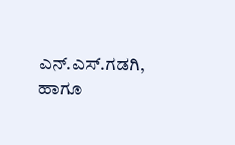ಎನ್.ಎಸ್.ಗಡಗಿ, ಹಾಗೂ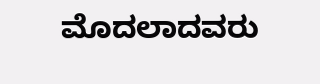ಮೊದಲಾದವರು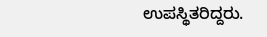ಉಪಸ್ಥಿತರಿದ್ದರು.